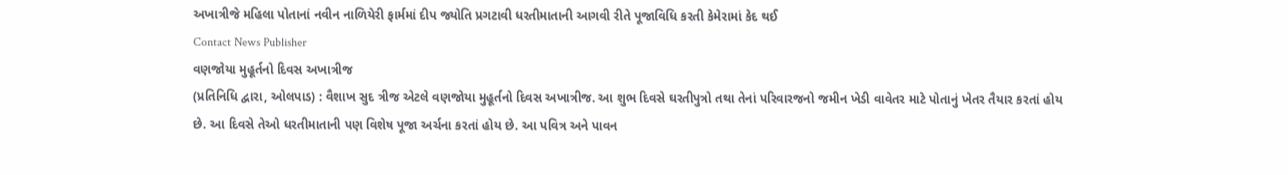અખાત્રીજે મહિલા પોતાનાં નવીન નાળિયેરી ફાર્મમાં દીપ જ્યોતિ પ્રગટાવી ધરતીમાતાની આગવી રીતે પૂજાવિધિ કરતી કેમેરામાં કેદ થઈ
Contact News Publisher
વણજોયા મુહૂર્તનો દિવસ અખાત્રીજ
(પ્રતિનિધિ દ્વારા, ઓલપાડ) : વૈશાખ સુદ ત્રીજ એટલે વણજોયા મુહૂર્તનો દિવસ અખાત્રીજ. આ શુભ દિવસે ઘરતીપુત્રો તથા તેનાં પરિવારજનો જમીન ખેડી વાવેતર માટે પોતાનું ખેતર તૈયાર કરતાં હોય છે. આ દિવસે તેઓ ધરતીમાતાની પણ વિશેષ પૂજા અર્ચના કરતાં હોય છે. આ પવિત્ર અને પાવન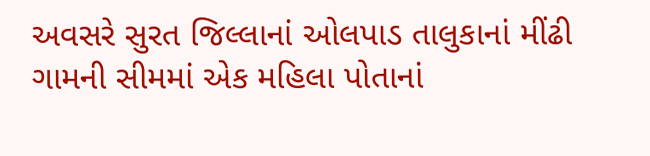અવસરે સુરત જિલ્લાનાં ઓલપાડ તાલુકાનાં મીંઢી ગામની સીમમાં એક મહિલા પોતાનાં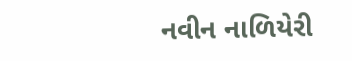નવીન નાળિયેરી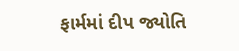ફાર્મમાં દીપ જ્યોતિ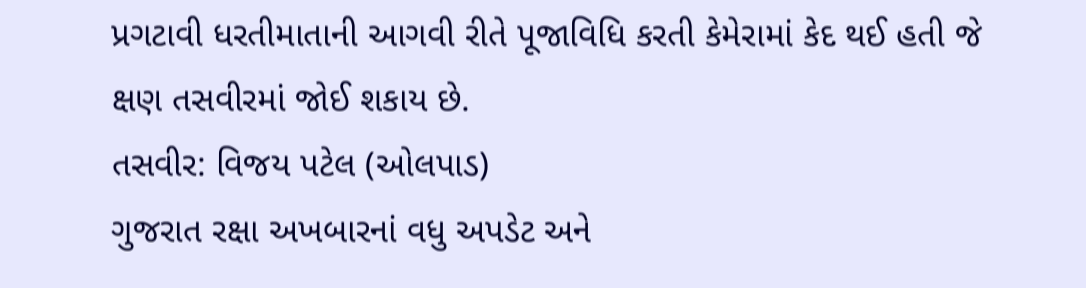પ્રગટાવી ધરતીમાતાની આગવી રીતે પૂજાવિધિ કરતી કેમેરામાં કેદ થઈ હતી જે ક્ષણ તસવીરમાં જોઈ શકાય છે.
તસવીર: વિજય પટેલ (ઓલપાડ)
ગુજરાત રક્ષા અખબારનાં વધુ અપડેટ અને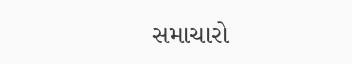સમાચારો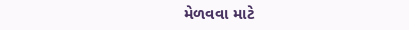મેળવવા માટે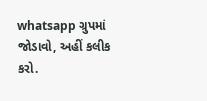whatsapp ગ્રુપમાં જોડાવો, અહીં કલીક કરો.